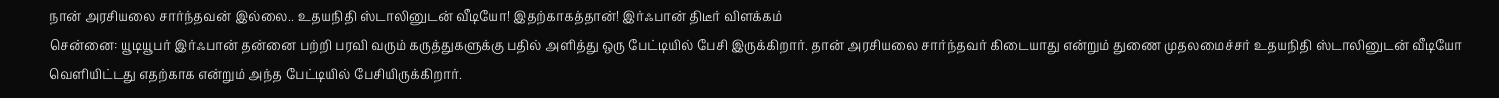நான் அரசியலை சார்ந்தவன் இல்லை.. உதயநிதி ஸ்டாலினுடன் வீடியோ! இதற்காகத்தான்! இர்ஃபான் திடீர் விளக்கம்
சென்னை: யூடியூபர் இர்ஃபான் தன்னை பற்றி பரவி வரும் கருத்துகளுக்கு பதில் அளித்து ஒரு பேட்டியில் பேசி இருக்கிறார். தான் அரசியலை சார்ந்தவர் கிடையாது என்றும் துணை முதலமைச்சர் உதயநிதி ஸ்டாலினுடன் வீடியோ வெளியிட்டது எதற்காக என்றும் அந்த பேட்டியில் பேசியிருக்கிறார்.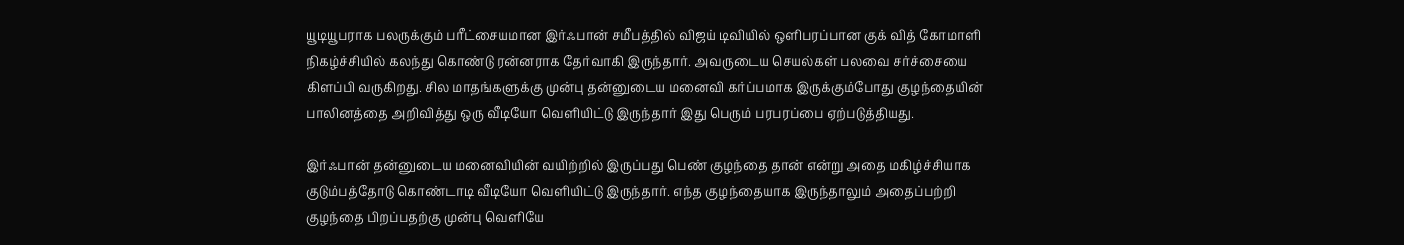யூடியூபராக பலருக்கும் பரீட்சையமான இர்ஃபான் சமீபத்தில் விஜய் டிவியில் ஒளிபரப்பான குக் வித் கோமாளி நிகழ்ச்சியில் கலந்து கொண்டு ரன்னராக தேர்வாகி இருந்தார். அவருடைய செயல்கள் பலவை சர்ச்சையை கிளப்பி வருகிறது. சில மாதங்களுக்கு முன்பு தன்னுடைய மனைவி கர்ப்பமாக இருக்கும்போது குழந்தையின் பாலினத்தை அறிவித்து ஒரு வீடியோ வெளியிட்டு இருந்தார் இது பெரும் பரபரப்பை ஏற்படுத்தியது.

இர்ஃபான் தன்னுடைய மனைவியின் வயிற்றில் இருப்பது பெண் குழந்தை தான் என்று அதை மகிழ்ச்சியாக குடும்பத்தோடு கொண்டாடி வீடியோ வெளியிட்டு இருந்தார். எந்த குழந்தையாக இருந்தாலும் அதைப்பற்றி குழந்தை பிறப்பதற்கு முன்பு வெளியே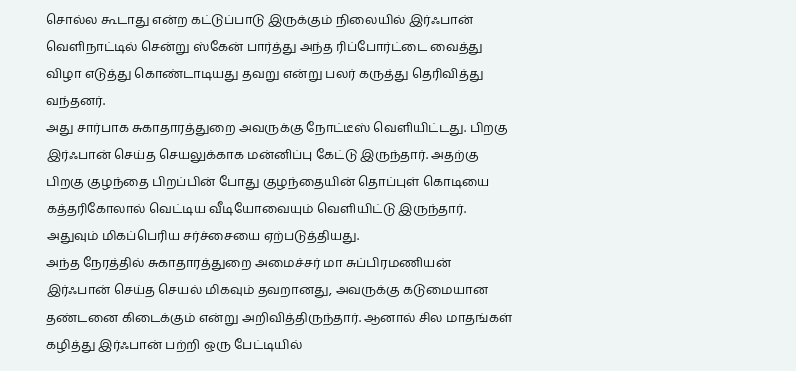சொல்ல கூடாது என்ற கட்டுப்பாடு இருக்கும் நிலையில் இர்ஃபான் வெளிநாட்டில் சென்று ஸ்கேன் பார்த்து அந்த ரிப்போர்ட்டை வைத்து விழா எடுத்து கொண்டாடியது தவறு என்று பலர் கருத்து தெரிவித்து வந்தனர்.
அது சார்பாக சுகாதாரத்துறை அவருக்கு நோட்டீஸ் வெளியிட்டது. பிறகு இர்ஃபான் செய்த செயலுக்காக மன்னிப்பு கேட்டு இருந்தார். அதற்கு பிறகு குழந்தை பிறப்பின் போது குழந்தையின் தொப்புள் கொடியை கத்தரிகோலால் வெட்டிய வீடியோவையும் வெளியிட்டு இருந்தார். அதுவும் மிகப்பெரிய சர்ச்சையை ஏற்படுத்தியது.
அந்த நேரத்தில் சுகாதாரத்துறை அமைச்சர் மா சுப்பிரமணியன் இர்ஃபான் செய்த செயல் மிகவும் தவறானது, அவருக்கு கடுமையான தண்டனை கிடைக்கும் என்று அறிவித்திருந்தார். ஆனால் சில மாதங்கள் கழித்து இர்ஃபான் பற்றி ஒரு பேட்டியில்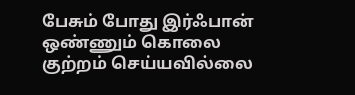பேசும் போது இர்ஃபான் ஒண்ணும் கொலை குற்றம் செய்யவில்லை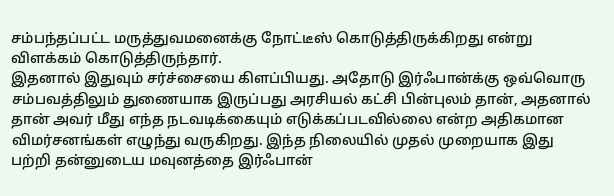சம்பந்தப்பட்ட மருத்துவமனைக்கு நோட்டீஸ் கொடுத்திருக்கிறது என்று விளக்கம் கொடுத்திருந்தார்.
இதனால் இதுவும் சர்ச்சையை கிளப்பியது. அதோடு இர்ஃபான்க்கு ஒவ்வொரு சம்பவத்திலும் துணையாக இருப்பது அரசியல் கட்சி பின்புலம் தான், அதனால் தான் அவர் மீது எந்த நடவடிக்கையும் எடுக்கப்படவில்லை என்ற அதிகமான விமர்சனங்கள் எழுந்து வருகிறது. இந்த நிலையில் முதல் முறையாக இது பற்றி தன்னுடைய மவுனத்தை இர்ஃபான்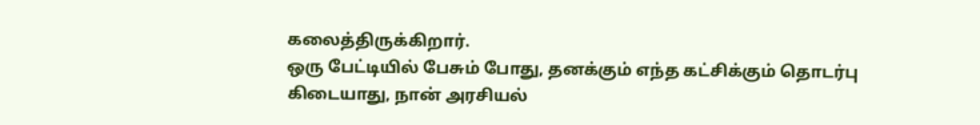கலைத்திருக்கிறார்.
ஒரு பேட்டியில் பேசும் போது, தனக்கும் எந்த கட்சிக்கும் தொடர்பு கிடையாது, நான் அரசியல்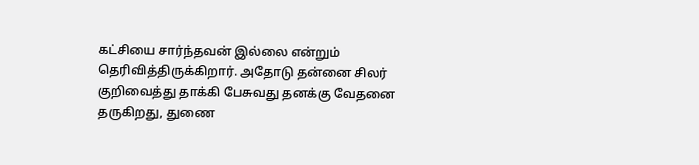கட்சியை சார்ந்தவன் இல்லை என்றும் தெரிவித்திருக்கிறார். அதோடு தன்னை சிலர் குறிவைத்து தாக்கி பேசுவது தனக்கு வேதனை தருகிறது, துணை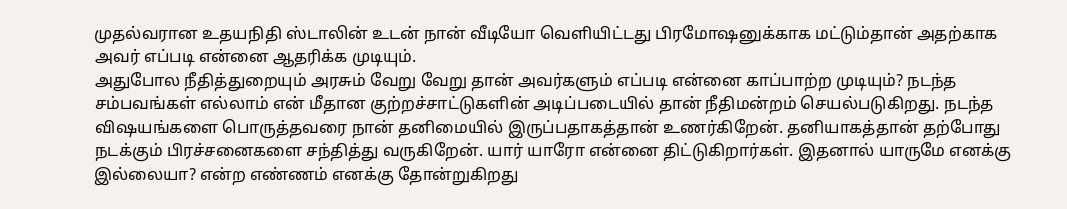முதல்வரான உதயநிதி ஸ்டாலின் உடன் நான் வீடியோ வெளியிட்டது பிரமோஷனுக்காக மட்டும்தான் அதற்காக அவர் எப்படி என்னை ஆதரிக்க முடியும்.
அதுபோல நீதித்துறையும் அரசும் வேறு வேறு தான் அவர்களும் எப்படி என்னை காப்பாற்ற முடியும்? நடந்த சம்பவங்கள் எல்லாம் என் மீதான குற்றச்சாட்டுகளின் அடிப்படையில் தான் நீதிமன்றம் செயல்படுகிறது. நடந்த விஷயங்களை பொருத்தவரை நான் தனிமையில் இருப்பதாகத்தான் உணர்கிறேன். தனியாகத்தான் தற்போது நடக்கும் பிரச்சனைகளை சந்தித்து வருகிறேன். யார் யாரோ என்னை திட்டுகிறார்கள். இதனால் யாருமே எனக்கு இல்லையா? என்ற எண்ணம் எனக்கு தோன்றுகிறது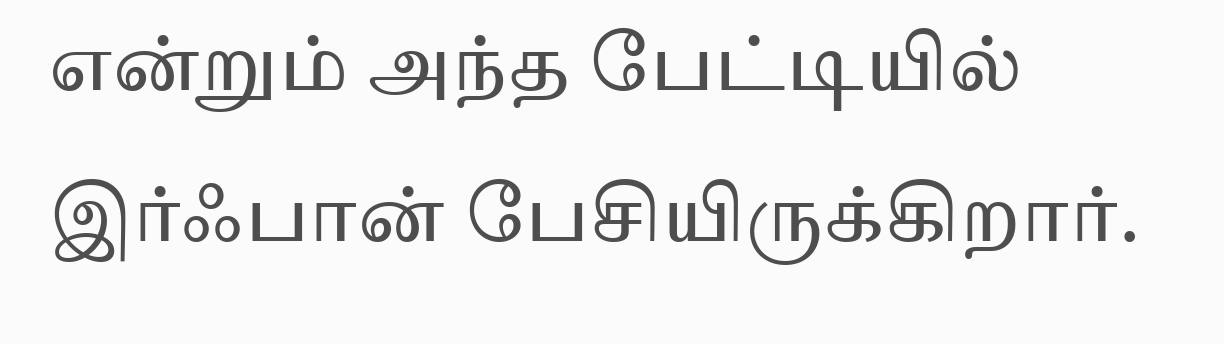என்றும் அந்த பேட்டியில் இர்ஃபான் பேசியிருக்கிறார்.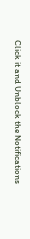Click it and Unblock the Notifications